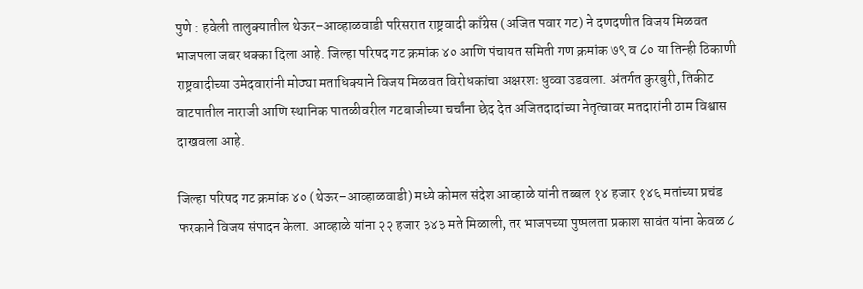पुणे : हवेली तालुक्यातील थेऊर–आव्हाळवाडी परिसरात राष्ट्रवादी काँग्रेस (अजित पवार गट) ने दणदणीत विजय मिळवत भाजपला जबर धक्का दिला आहे. जिल्हा परिषद गट क्रमांक ४० आणि पंचायत समिती गण क्रमांक ७९ व ८० या तिन्ही ठिकाणी राष्ट्रवादीच्या उमेदवारांनी मोठ्या मताधिक्याने विजय मिळवत विरोधकांचा अक्षरशः धुव्वा उडवला. अंतर्गत कुरबुरी, तिकीट वाटपातील नाराजी आणि स्थानिक पातळीवरील गटबाजीच्या चर्चांना छेद देत अजितदादांच्या नेतृत्वावर मतदारांनी ठाम विश्वास दाखवला आहे.

जिल्हा परिषद गट क्रमांक ४० (थेऊर–आव्हाळवाडी) मध्ये कोमल संदेश आव्हाळे यांनी तब्बल १४ हजार १४६ मतांच्या प्रचंड फरकाने विजय संपादन केला. आव्हाळे यांना २२ हजार ३४३ मते मिळाली, तर भाजपच्या पुष्पलता प्रकाश सावंत यांना केवळ ८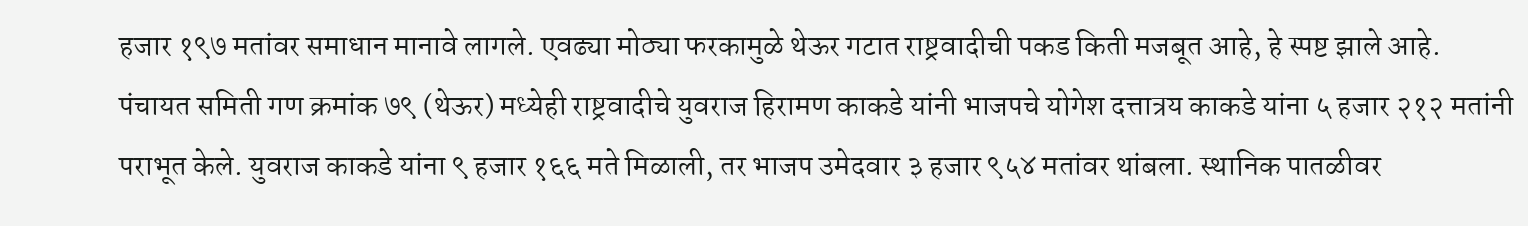हजार १९७ मतांवर समाधान मानावे लागले. एवढ्या मोठ्या फरकामुळे थेऊर गटात राष्ट्रवादीची पकड किती मजबूत आहे, हे स्पष्ट झाले आहे.
पंचायत समिती गण क्रमांक ७९ (थेऊर) मध्येही राष्ट्रवादीचे युवराज हिरामण काकडे यांनी भाजपचे योगेश दत्तात्रय काकडे यांना ५ हजार २१२ मतांनी पराभूत केले. युवराज काकडे यांना ९ हजार १६६ मते मिळाली, तर भाजप उमेदवार ३ हजार ९५४ मतांवर थांबला. स्थानिक पातळीवर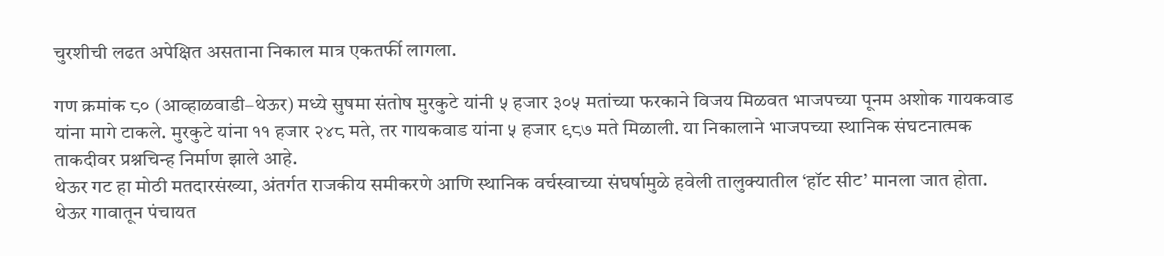चुरशीची लढत अपेक्षित असताना निकाल मात्र एकतर्फी लागला.

गण क्रमांक ८० (आव्हाळवाडी–थेऊर) मध्ये सुषमा संतोष मुरकुटे यांनी ५ हजार ३०५ मतांच्या फरकाने विजय मिळवत भाजपच्या पूनम अशोक गायकवाड यांना मागे टाकले. मुरकुटे यांना ११ हजार २४८ मते, तर गायकवाड यांना ५ हजार ९८७ मते मिळाली. या निकालाने भाजपच्या स्थानिक संघटनात्मक ताकदीवर प्रश्नचिन्ह निर्माण झाले आहे.
थेऊर गट हा मोठी मतदारसंख्या, अंतर्गत राजकीय समीकरणे आणि स्थानिक वर्चस्वाच्या संघर्षामुळे हवेली तालुक्यातील ‘हॉट सीट’ मानला जात होता. थेऊर गावातून पंचायत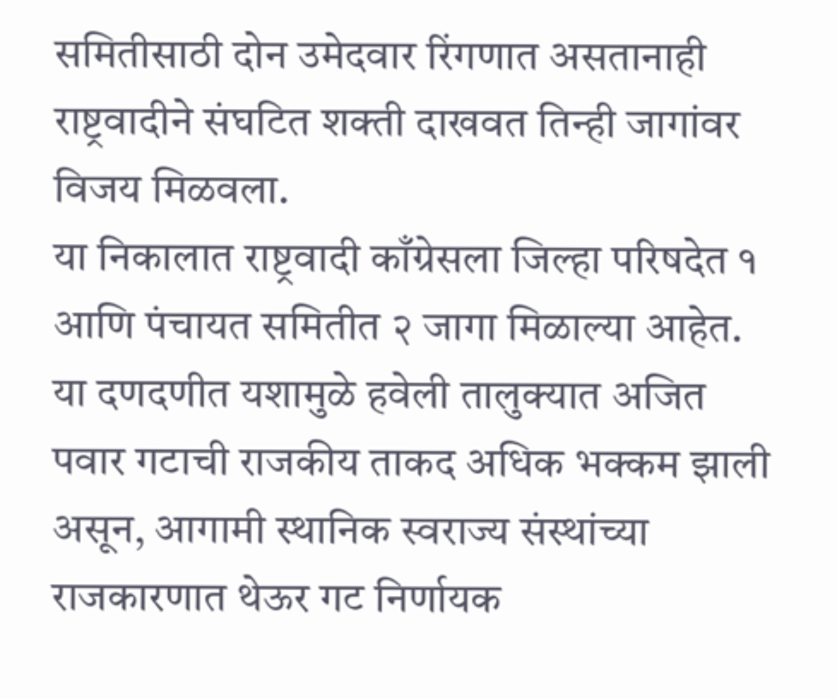समितीसाठी दोन उमेदवार रिंगणात असतानाही राष्ट्रवादीने संघटित शक्ती दाखवत तिन्ही जागांवर विजय मिळवला.
या निकालात राष्ट्रवादी काँग्रेसला जिल्हा परिषदेत १ आणि पंचायत समितीत २ जागा मिळाल्या आहेत. या दणदणीत यशामुळे हवेली तालुक्यात अजित पवार गटाची राजकीय ताकद अधिक भक्कम झाली असून, आगामी स्थानिक स्वराज्य संस्थांच्या राजकारणात थेऊर गट निर्णायक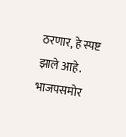ठरणार, हे स्पष्ट झाले आहे. भाजपसमोर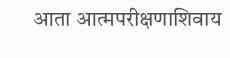आता आत्मपरीक्षणाशिवाय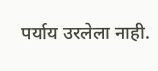पर्याय उरलेला नाही.